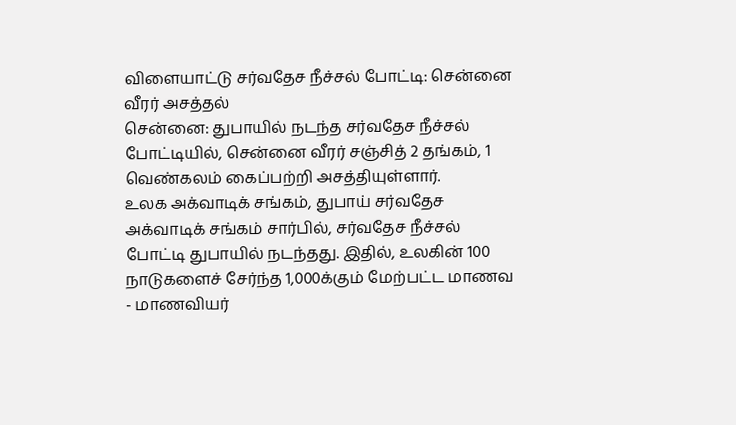விளையாட்டு சர்வதேச நீச்சல் போட்டி: சென்னை வீரர் அசத்தல்
சென்னை: துபாயில் நடந்த சர்வதேச நீச்சல் போட்டியில், சென்னை வீரர் சஞ்சித் 2 தங்கம், 1 வெண்கலம் கைப்பற்றி அசத்தியுள்ளார்.
உலக அக்வாடிக் சங்கம், துபாய் சர்வதேச அக்வாடிக் சங்கம் சார்பில், சர்வதேச நீச்சல் போட்டி துபாயில் நடந்தது. இதில், உலகின் 100 நாடுகளைச் சேர்ந்த 1,000க்கும் மேற்பட்ட மாணவ - மாணவியர்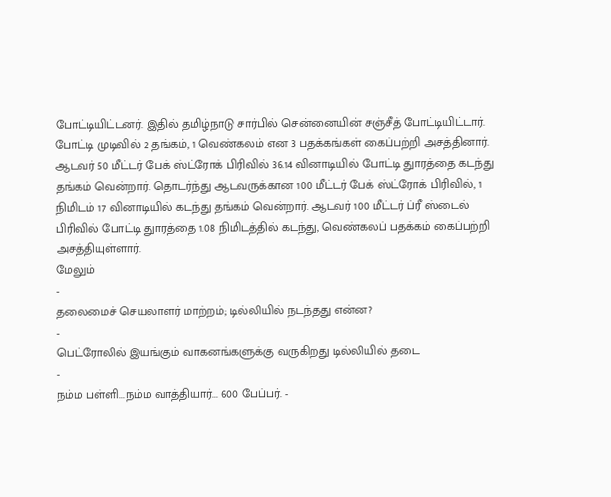போட்டியிட்டனர். இதில் தமிழ்நாடு சார்பில் சென்னையின் சஞ்சீத் போட்டியிட்டார். போட்டி முடிவில் 2 தங்கம், 1 வெண்கலம் என 3 பதக்கங்கள் கைப்பற்றி அசத்தினார்.
ஆடவர் 50 மீட்டர் பேக் ஸ்ட்ரோக் பிரிவில் 36.14 வினாடியில் போட்டி துாரத்தை கடந்து தங்கம் வென்றார். தொடர்ந்து ஆடவருக்கான 100 மீட்டர் பேக் ஸ்ட்ரோக் பிரிவில், 1 நிமிடம் 17 வினாடியில் கடந்து தங்கம் வென்றார். ஆடவர் 100 மீட்டர் ப்ரீ ஸ்டைல் பிரிவில் போட்டி துாரத்தை 1.08 நிமிடத்தில் கடந்து, வெண்கலப் பதக்கம் கைப்பற்றி அசத்தியுள்ளார்.
மேலும்
-
தலைமைச் செயலாளர் மாற்றம்; டில்லியில் நடந்தது என்ன?
-
பெட்ரோலில் இயங்கும் வாகனங்களுக்கு வருகிறது டில்லியில் தடை
-
நம்ம பள்ளி...நம்ம வாத்தியார்... 600 பேப்பர். -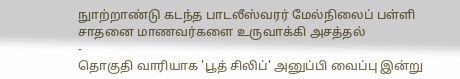நுாற்றாண்டு கடந்த பாடலீஸ்வரர் மேல்நிலைப் பள்ளி சாதனை மாணவர்களை உருவாக்கி அசத்தல்
-
தொகுதி வாரியாக 'பூத் சிலிப்' அனுப்பி வைப்பு இன்று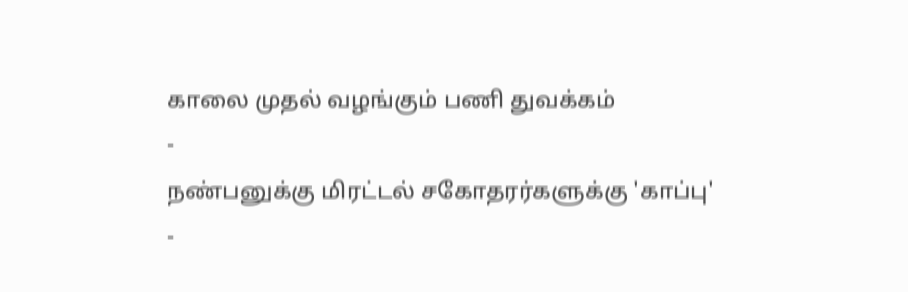காலை முதல் வழங்கும் பணி துவக்கம்
-
நண்பனுக்கு மிரட்டல் சகோதரர்களுக்கு 'காப்பு'
-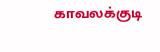காவலக்குடி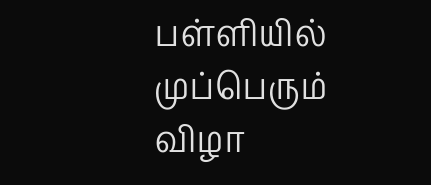பள்ளியில் முப்பெரும் விழா